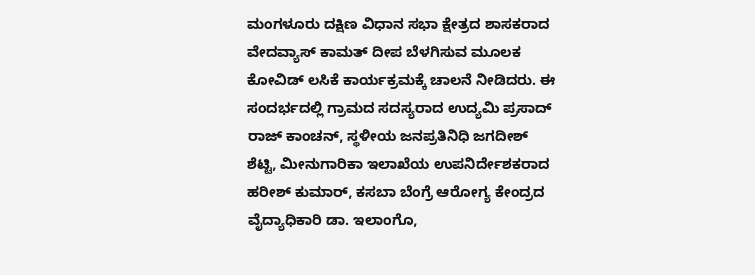ಮಂಗಳೂರು ದಕ್ಷಿಣ ವಿಧಾನ ಸಭಾ ಕ್ಷೇತ್ರದ ಶಾಸಕರಾದ ವೇದವ್ಯಾಸ್ ಕಾಮತ್ ದೀಪ ಬೆಳಗಿಸುವ ಮೂಲಕ ಕೋವಿಡ್ ಲಸಿಕೆ ಕಾರ್ಯಕ್ರಮಕ್ಕೆ ಚಾಲನೆ ನೀಡಿದರು. ಈ ಸಂದರ್ಭದಲ್ಲಿ ಗ್ರಾಮದ ಸದಸ್ಯರಾದ ಉದ್ಯಮಿ ಪ್ರಸಾದ್ ರಾಜ್ ಕಾಂಚನ್, ಸ್ಥಳೀಯ ಜನಪ್ರತಿನಿಧಿ ಜಗದೀಶ್ ಶೆಟ್ಟಿ, ಮೀನುಗಾರಿಕಾ ಇಲಾಖೆಯ ಉಪನಿರ್ದೇಶಕರಾದ ಹರೀಶ್ ಕುಮಾರ್, ಕಸಬಾ ಬೆಂಗ್ರೆ ಆರೋಗ್ಯ ಕೇಂದ್ರದ ವೈದ್ಯಾಧಿಕಾರಿ ಡಾ. ಇಲಾಂಗೊ,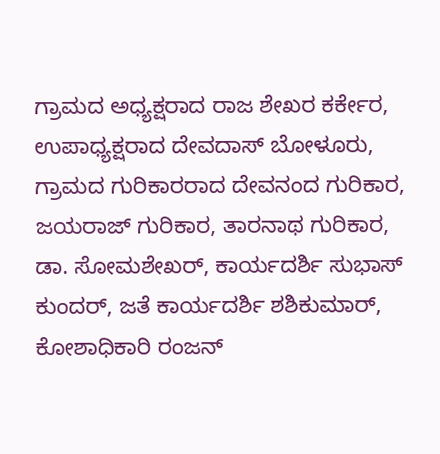ಗ್ರಾಮದ ಅಧ್ಯಕ್ಷರಾದ ರಾಜ ಶೇಖರ ಕರ್ಕೇರ, ಉಪಾಧ್ಯಕ್ಷರಾದ ದೇವದಾಸ್ ಬೋಳೂರು, ಗ್ರಾಮದ ಗುರಿಕಾರರಾದ ದೇವನಂದ ಗುರಿಕಾರ, ಜಯರಾಜ್ ಗುರಿಕಾರ, ತಾರನಾಥ ಗುರಿಕಾರ, ಡಾ. ಸೋಮಶೇಖರ್, ಕಾರ್ಯದರ್ಶಿ ಸುಭಾಸ್ ಕುಂದರ್, ಜತೆ ಕಾರ್ಯದರ್ಶಿ ಶಶಿಕುಮಾರ್, ಕೋಶಾಧಿಕಾರಿ ರಂಜನ್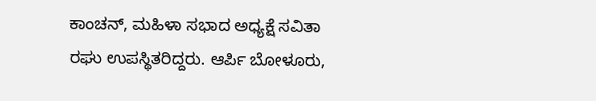ಕಾಂಚನ್, ಮಹಿಳಾ ಸಭಾದ ಅಧ್ಯಕ್ಷೆ ಸವಿತಾ ರಘು ಉಪಸ್ಥಿತರಿದ್ದರು. ಆರ್ಪಿ ಬೋಳೂರು,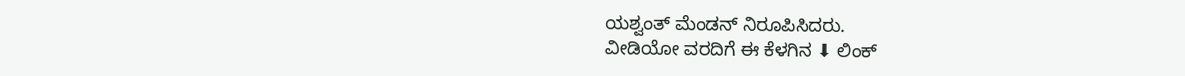ಯಶ್ವಂತ್ ಮೆಂಡನ್ ನಿರೂಪಿಸಿದರು.
ವೀಡಿಯೋ ವರದಿಗೆ ಈ ಕೆಳಗಿನ ⬇ ಲಿಂಕ್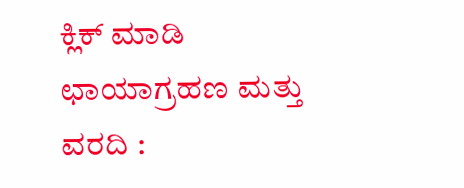ಕ್ಲಿಕ್ ಮಾಡಿ
ಛಾಯಾಗ್ರಹಣ ಮತ್ತು ವರದಿ :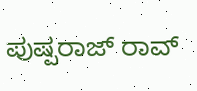ಪುಷ್ಪರಾಜ್ ರಾವ್